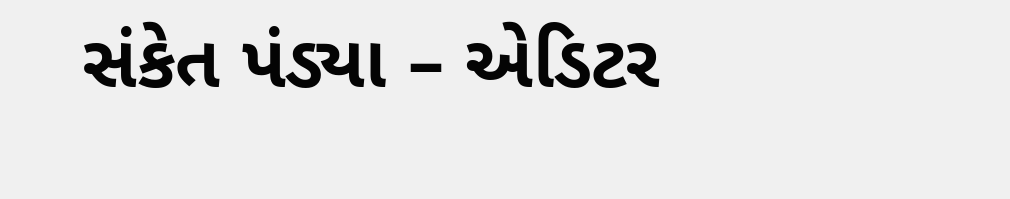સંકેત પંડ્યા – એડિટર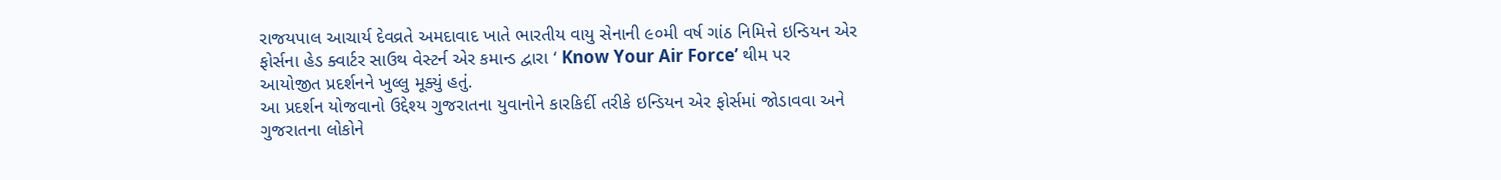રાજયપાલ આચાર્ય દેવવ્રતે અમદાવાદ ખાતે ભારતીય વાયુ સેનાની ૯૦મી વર્ષ ગાંઠ નિમિત્તે ઇન્ડિયન એર ફોર્સના હેડ ક્વાર્ટર સાઉથ વેસ્ટર્ન એર કમાન્ડ દ્વારા ‘ Know Your Air Force’ થીમ પર આયોજીત પ્રદર્શનને ખુલ્લુ મૂક્યું હતું.
આ પ્રદર્શન યોજવાનો ઉદ્દેશ્ય ગુજરાતના યુવાનોને કારકિર્દી તરીકે ઇન્ડિયન એર ફોર્સમાં જોડાવવા અને ગુજરાતના લોકોને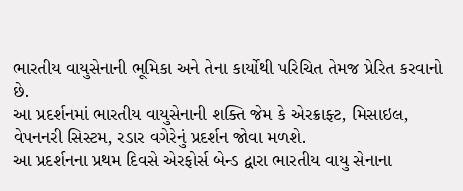ભારતીય વાયુસેનાની ભૂમિકા અને તેના કાર્યોથી પરિચિત તેમજ પ્રેરિત કરવાનો છે.
આ પ્રદર્શનમાં ભારતીય વાયુસેનાની શક્તિ જેમ કે એરક્રાફ્ટ, મિસાઇલ, વેપનનરી સિસ્ટમ, રડાર વગેરેનું પ્રદર્શન જોવા મળશે.
આ પ્રદર્શનના પ્રથમ દિવસે એરફોર્સ બેન્ડ દ્વારા ભારતીય વાયુ સેનાના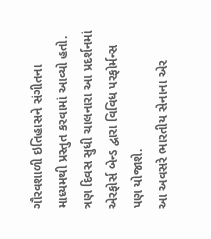ગૌરવશાળી ઇતિહાસને સંગીતના માધ્યમથી પ્રસ્તુત કરવામાં આવ્યો હતો. ત્રણ દિવસ સુધી ચાલનારા આ પ્રદર્શનમાં એરફોર્સ બેન્ડ દ્વારા વિવિધ પરફોર્મન્સ પણ યોજાશે.
આ અવસરે ભારતીય સેનાના એર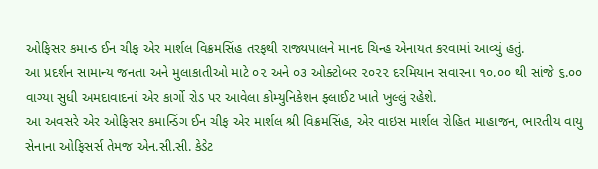ઓફિસર કમાન્ડ ઈન ચીફ એર માર્શલ વિક્રમસિંહ તરફથી રાજ્યપાલને માનદ ચિન્હ એનાયત કરવામાં આવ્યું હતું.
આ પ્રદર્શન સામાન્ય જનતા અને મુલાકાતીઓ માટે ૦૨ અને ૦૩ ઓક્ટોબર ૨૦૨૨ દરમિયાન સવારના ૧૦.૦૦ થી સાંજે ૬.૦૦ વાગ્યા સુધી અમદાવાદનાં એર કાર્ગો રોડ પર આવેલા કોમ્યુનિકેશન ફ્લાઈટ ખાતે ખુલ્લું રહેશે.
આ અવસરે એર ઓફિસર કમાન્ડિંગ ઈન ચીફ એર માર્શલ શ્રી વિક્રમસિંહ, એર વાઇસ માર્શલ રોહિત માહાજન, ભારતીય વાયુ સેનાના ઓફિસર્સ તેમજ એન.સી.સી. કેડેટ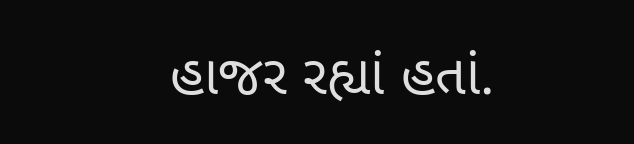હાજર રહ્યાં હતાં.